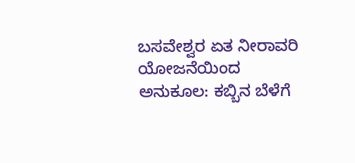ಬಸವೇಶ್ವರ ಏತ ನೀರಾವರಿ ಯೋಜನೆಯಿಂದ ಅನುಕೂಲ: ಕಬ್ಬಿನ ಬೆಳೆಗೆ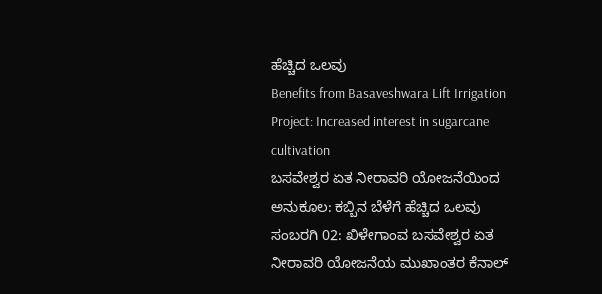ಹೆಚ್ಚಿದ ಒಲವು
Benefits from Basaveshwara Lift Irrigation Project: Increased interest in sugarcane cultivation
ಬಸವೇಶ್ವರ ಏತ ನೀರಾವರಿ ಯೋಜನೆಯಿಂದ ಅನುಕೂಲ: ಕಬ್ಬಿನ ಬೆಳೆಗೆ ಹೆಚ್ಚಿದ ಒಲವು
ಸಂಬರಗಿ 02: ಖಿಳೇಗಾಂವ ಬಸವೇಶ್ವರ ಏತ ನೀರಾವರಿ ಯೋಜನೆಯ ಮುಖಾಂತರ ಕೆನಾಲ್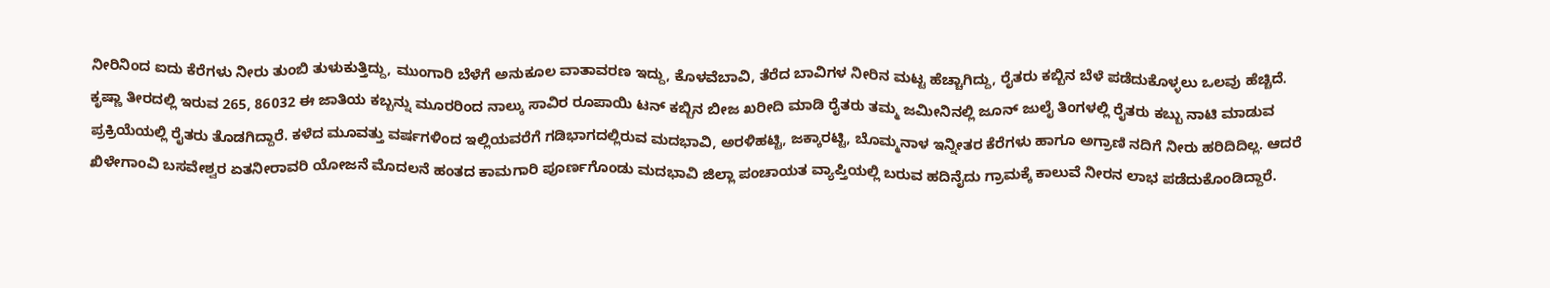ನೀರಿನಿಂದ ಐದು ಕೆರೆಗಳು ನೀರು ತುಂಬಿ ತುಳುಕುತ್ತಿದ್ದು, ಮುಂಗಾರಿ ಬೆಳೆಗೆ ಅನುಕೂಲ ವಾತಾವರಣ ಇದ್ದು, ಕೊಳವೆಬಾವಿ, ತೆರೆದ ಬಾವಿಗಳ ನೀರಿನ ಮಟ್ಟ ಹೆಚ್ಚಾಗಿದ್ದು, ರೈತರು ಕಬ್ಬಿನ ಬೆಳೆ ಪಡೆದುಕೊಳ್ಳಲು ಒಲವು ಹೆಚ್ಚಿದೆ.
ಕೃಷ್ಣಾ ತೀರದಲ್ಲಿ ಇರುವ 265, 86032 ಈ ಜಾತಿಯ ಕಬ್ಬನ್ನು ಮೂರರಿಂದ ನಾಲ್ಕು ಸಾವಿರ ರೂಪಾಯಿ ಟನ್ ಕಬ್ಬಿನ ಬೀಜ ಖರೀದಿ ಮಾಡಿ ರೈತರು ತಮ್ಮ ಜಮೀನಿನಲ್ಲಿ ಜೂನ್ ಜುಲೈ ತಿಂಗಳಲ್ಲಿ ರೈತರು ಕಬ್ಬು ನಾಟಿ ಮಾಡುವ ಪ್ರಕ್ರಿಯೆಯಲ್ಲಿ ರೈತರು ತೊಡಗಿದ್ದಾರೆ. ಕಳೆದ ಮೂವತ್ತು ವರ್ಷಗಳಿಂದ ಇಲ್ಲಿಯವರೆಗೆ ಗಡಿಭಾಗದಲ್ಲಿರುವ ಮದಭಾವಿ, ಅರಳಿಹಟ್ಟಿ, ಜಕ್ಕಾರಟ್ಟಿ, ಬೊಮ್ಮನಾಳ ಇನ್ನೀತರ ಕೆರೆಗಳು ಹಾಗೂ ಅಗ್ರಾಣಿ ನದಿಗೆ ನೀರು ಹರಿದಿದಿಲ್ಲ. ಆದರೆ ಖಿಳೇಗಾಂವಿ ಬಸವೇಶ್ವರ ಏತನೀರಾವರಿ ಯೋಜನೆ ಮೊದಲನೆ ಹಂತದ ಕಾಮಗಾರಿ ಪೂರ್ಣಗೊಂಡು ಮದಭಾವಿ ಜಿಲ್ಲಾ ಪಂಚಾಯತ ವ್ಯಾಪ್ತಿಯಲ್ಲಿ ಬರುವ ಹದಿನೈದು ಗ್ರಾಮಕ್ಕೆ ಕಾಲುವೆ ನೀರನ ಲಾಭ ಪಡೆದುಕೊಂಡಿದ್ದಾರೆ.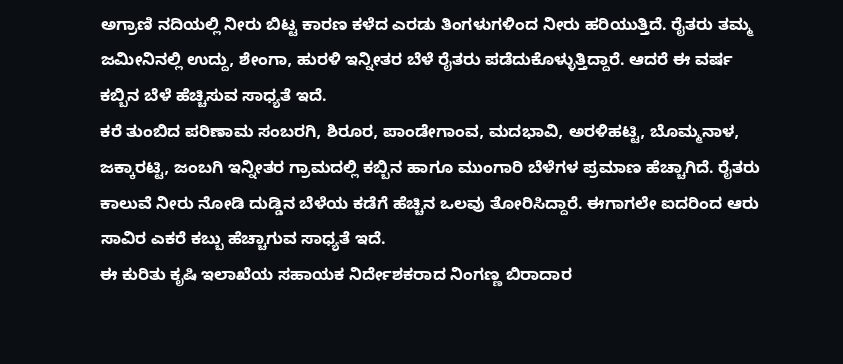ಅಗ್ರಾಣಿ ನದಿಯಲ್ಲಿ ನೀರು ಬಿಟ್ಟ ಕಾರಣ ಕಳೆದ ಎರಡು ತಿಂಗಳುಗಳಿಂದ ನೀರು ಹರಿಯುತ್ತಿದೆ. ರೈತರು ತಮ್ಮ ಜಮೀನಿನಲ್ಲಿ ಉದ್ದು, ಶೇಂಗಾ, ಹುರಳಿ ಇನ್ನೀತರ ಬೆಳೆ ರೈತರು ಪಡೆದುಕೊಳ್ಳುತ್ತಿದ್ದಾರೆ. ಆದರೆ ಈ ವರ್ಷ ಕಬ್ಬಿನ ಬೆಳೆ ಹೆಚ್ಚಿಸುವ ಸಾಧ್ಯತೆ ಇದೆ.
ಕರೆ ತುಂಬಿದ ಪರಿಣಾಮ ಸಂಬರಗಿ, ಶಿರೂರ, ಪಾಂಡೇಗಾಂವ, ಮದಭಾವಿ, ಅರಳಿಹಟ್ಟಿ, ಬೊಮ್ಮನಾಳ, ಜಕ್ಕಾರಟ್ಟಿ, ಜಂಬಗಿ ಇನ್ನೀತರ ಗ್ರಾಮದಲ್ಲಿ ಕಬ್ಬಿನ ಹಾಗೂ ಮುಂಗಾರಿ ಬೆಳೆಗಳ ಪ್ರಮಾಣ ಹೆಚ್ಚಾಗಿದೆ. ರೈತರು ಕಾಲುವೆ ನೀರು ನೋಡಿ ದುಡ್ಡಿನ ಬೆಳೆಯ ಕಡೆಗೆ ಹೆಚ್ಚಿನ ಒಲವು ತೋರಿಸಿದ್ದಾರೆ. ಈಗಾಗಲೇ ಐದರಿಂದ ಆರು ಸಾವಿರ ಎಕರೆ ಕಬ್ಬು ಹೆಚ್ಚಾಗುವ ಸಾಧ್ಯತೆ ಇದೆ.
ಈ ಕುರಿತು ಕೃಷಿ ಇಲಾಖೆಯ ಸಹಾಯಕ ನಿರ್ದೇಶಕರಾದ ನಿಂಗಣ್ಣ ಬಿರಾದಾರ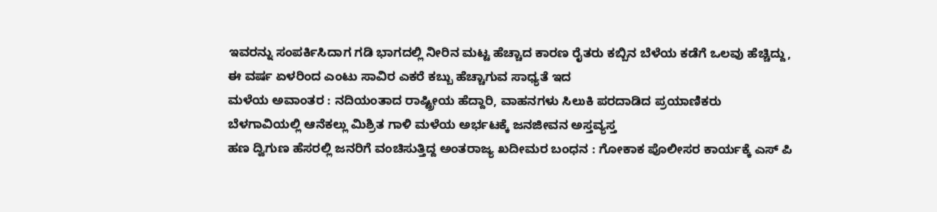ಇವರನ್ನು ಸಂಪರ್ಕಿಸಿದಾಗ ಗಡಿ ಭಾಗದಲ್ಲಿ ನೀರಿನ ಮಟ್ಟ ಹೆಚ್ಚಾದ ಕಾರಣ ರೈತರು ಕಬ್ಬಿನ ಬೆಳೆಯ ಕಡೆಗೆ ಒಲವು ಹೆಚ್ಚಿದ್ದು, ಈ ವರ್ಷ ಏಳರಿಂದ ಎಂಟು ಸಾವಿರ ಎಕರೆ ಕಬ್ಬು ಹೆಚ್ಚಾಗುವ ಸಾಧ್ಯತೆ ಇದ
ಮಳೆಯ ಅವಾಂತರ : ನದಿಯಂತಾದ ರಾಷ್ಟ್ರೀಯ ಹೆದ್ದಾರಿ, ವಾಹನಗಳು ಸಿಲುಕಿ ಪರದಾಡಿದ ಪ್ರಯಾಣಿಕರು
ಬೆಳಗಾವಿಯಲ್ಲಿ ಆನೆಕಲ್ಲು ಮಿಶ್ರಿತ ಗಾಳಿ ಮಳೆಯ ಅರ್ಭಟಕ್ಕೆ ಜನಜೀವನ ಅಸ್ತವ್ಯಸ್ತ
ಹಣ ದ್ವಿಗುಣ ಹೆಸರಲ್ಲಿ ಜನರಿಗೆ ವಂಚಿಸುತ್ತಿದ್ದ ಅಂತರಾಜ್ಯ ಖದೀಮರ ಬಂಧನ : ಗೋಕಾಕ ಪೊಲೀಸರ ಕಾರ್ಯಕ್ಕೆ ಎಸ್ ಪಿ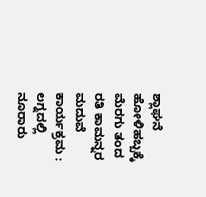ಶ್ಲಾಘನೆ
ಹೋಳಿಹಬ್ಬಕ್ಕೆ ಮೆರಗು ತಂದ ರತಿ ಕಾಮನ್ನರ ಮದುವೆ ಕಾರ್ಯಕ್ರಮ : ಲಗ್ನದಲ್ಲಿ ನೂರಾರು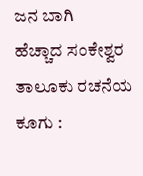ಜನ ಬಾಗಿ
ಹೆಚ್ಚಾದ ಸಂಕೇಶ್ವರ ತಾಲೂಕು ರಚನೆಯ ಕೂಗು :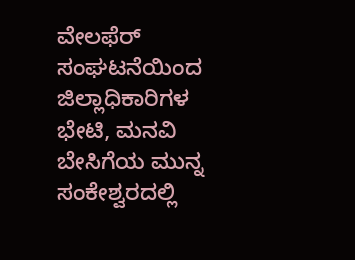ವೇಲಫೆರ್ ಸಂಘಟನೆಯಿಂದ ಜಿಲ್ಲಾಧಿಕಾರಿಗಳ ಭೇಟಿ, ಮನವಿ
ಬೇಸಿಗೆಯ ಮುನ್ನ ಸಂಕೇಶ್ವರದಲ್ಲಿ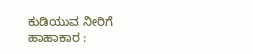ಕುಡಿಯುವ ನೀರಿಗೆ ಹಾಹಾಕಾರ :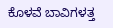ಕೊಳವೆ ಬಾವಿಗಳತ್ತ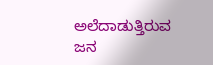ಅಲೆದಾಡುತ್ತಿರುವ ಜನ